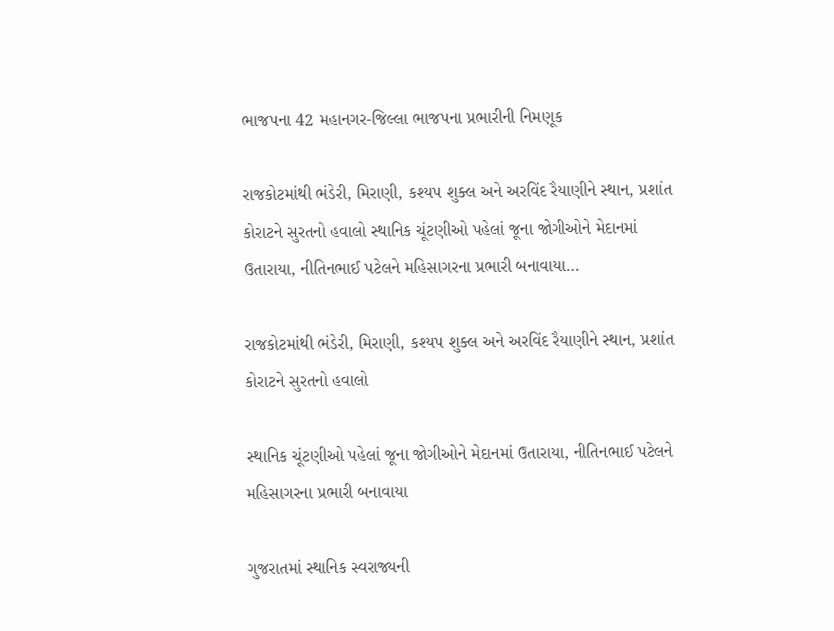ભાજપના 42 મહાનગર-જિલ્લા ભાજપના પ્રભારીની નિમણૂક

રાજકોટમાંથી ભંડેરી, મિરાણી, કશ્યપ શુક્લ અને અરવિંદ રૈયાણીને સ્થાન, પ્રશાંત કોરાટને સુરતનો હવાલો સ્થાનિક ચૂંટણીઓ પહેલાં જૂના જોગીઓને મેદાનમાં ઉતારાયા, નીતિનભાઈ પટેલને મહિસાગરના પ્રભારી બનાવાયા…

રાજકોટમાંથી ભંડેરી, મિરાણી, કશ્યપ શુક્લ અને અરવિંદ રૈયાણીને સ્થાન, પ્રશાંત કોરાટને સુરતનો હવાલો

સ્થાનિક ચૂંટણીઓ પહેલાં જૂના જોગીઓને મેદાનમાં ઉતારાયા, નીતિનભાઈ પટેલને મહિસાગરના પ્રભારી બનાવાયા

ગુજરાતમાં સ્થાનિક સ્વરાજ્યની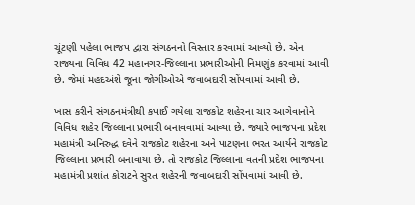ચૂંટણી પહેલા ભાજપ દ્વારા સંગઠનનો વિસ્તાર કરવામાં આવ્યો છે. એન રાજ્યના વિવિધ 42 મહાનગર-જિલ્લાના પ્રભારીઓની નિમણુંક કરવામાં આવી છે. જેમાં મહદઅંશે જૂના જોગીઓએ જવાબદારી સોંપવામાં આવી છે.

ખાસ કરીને સંગઠનમંત્રીથી કપાઈ ગયેલા રાજકોટ શહેરના ચાર આગેવાનોને વિવિધ શહેર જિલ્લાના પ્રભારી બનાવવામાં આવ્યા છે. જ્યારે ભાજપના પ્રદેશ મહામંત્રી અનિરુદ્ધ દવેને રાજકોટ શહેરના અને પાટણના ભરત આર્યને રાજકોટ જિલ્લાના પ્રભારી બનાવાયા છે. તો રાજકોટ જિલ્લાના વતની પ્રદેશ ભાજપના મહામંત્રી પ્રશાંત કોરાટને સુરત શહેરની જવાબદારી સોંપવામાં આવી છે.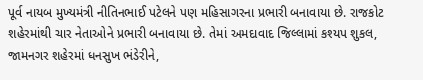પૂર્વ નાયબ મુખ્યમંત્રી નીતિનભાઈ પટેલને પણ મહિસાગરના પ્રભારી બનાવાયા છે. રાજકોટ શહેરમાંથી ચાર નેતાઓને પ્રભારી બનાવાયા છે. તેમાં અમદાવાદ જિલ્લામાં કશ્યપ શુકલ, જામનગર શહેરમાં ધનસુખ ભંડેરીને,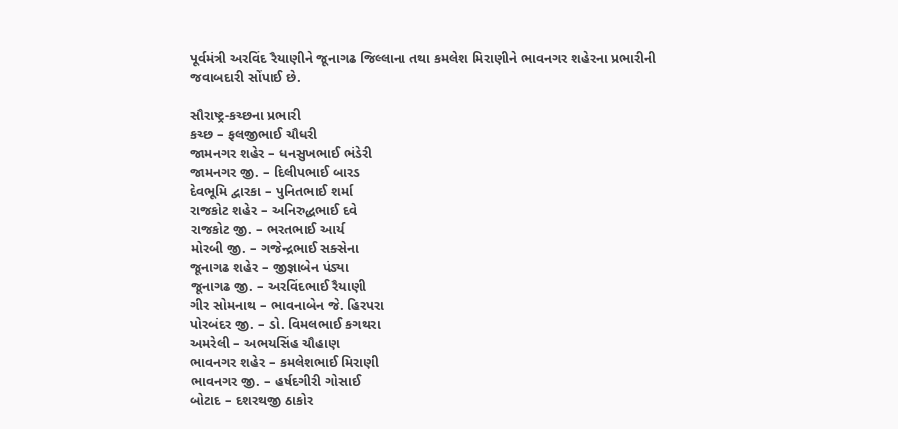પૂર્વમંત્રી અરવિંદ રૈયાણીને જૂનાગઢ જિલ્લાના તથા કમલેશ મિરાણીને ભાવનગર શહેરના પ્રભારીની જવાબદારી સોંપાઈ છે.

સૌરાષ્ટ્ર-કચ્છના પ્રભારી
કચ્છ – ફલજીભાઈ ચૌધરી
જામનગર શહેર – ધનસુખભાઈ ભંડેરી
જામનગર જી. – દિલીપભાઈ બારડ
દેવભૂમિ દ્વારકા – પુનિતભાઈ શર્મા
રાજકોટ શહેર – અનિરુદ્ધભાઈ દવે
રાજકોટ જી. – ભરતભાઈ આર્ય
મોરબી જી. – ગજેન્દ્રભાઈ સક્સેના
જૂનાગઢ શહેર – જીજ્ઞાબેન પંડ્યા
જૂનાગઢ જી. – અરવિંદભાઈ રૈયાણી
ગીર સોમનાથ – ભાવનાબેન જે. હિરપરા
પોરબંદર જી. – ડો. વિમલભાઈ કગથરા
અમરેલી – અભયસિંહ ચૌહાણ
ભાવનગર શહેર – કમલેશભાઈ મિરાણી
ભાવનગર જી. – હર્ષદગીરી ગોસાઈ
બોટાદ – દશરથજી ઠાકોર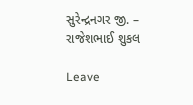સુરેન્દ્રનગર જી. – રાજેશભાઈ શુકલ

Leave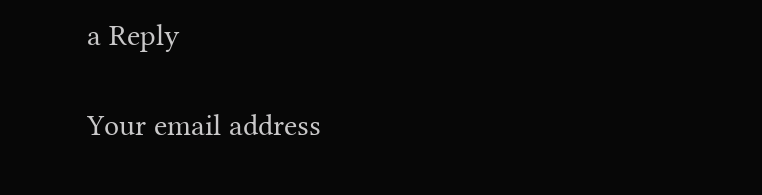a Reply

Your email address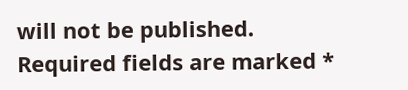will not be published. Required fields are marked *